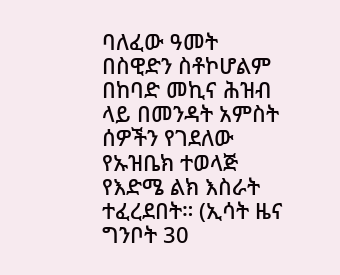ባለፈው ዓመት በስዊድን ስቶኮሆልም በከባድ መኪና ሕዝብ ላይ በመንዳት አምስት ሰዎችን የገደለው የኡዝቤክ ተወላጅ የእድሜ ልክ እስራት ተፈረደበት። (ኢሳት ዜና ግንቦት 30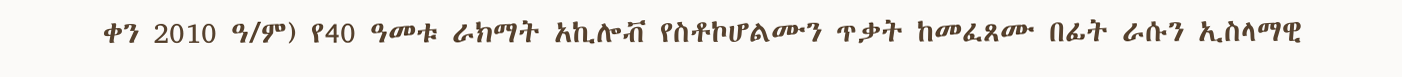ቀን 2010 ዓ/ም) የ40 ዓመቱ ራክማት አኪሎቭ የስቶኮሆልሙን ጥቃት ከመፈጸሙ በፊት ራሱን ኢስላማዊ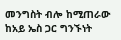መንግስት ብሎ ከሚጠራው ከአይ ኤስ ጋር ግንኙነት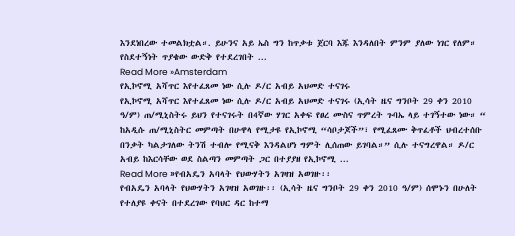እንደነበረው ተመልክቷል።. ይሁንና አይ ኤስ ግን ከጥቃቱ ጀርባ እጁ እንዳለበት ምንም ያለው ነገር የለም። የስደተኝነት ጥያቄው ውድቅ የተደረገበት ...
Read More »Amsterdam
የኢኮኖሚ አሻጥር እየተፈጸመ ነው ሲሉ ዶ/ር አብይ አህመድ ተናገሩ
የኢኮኖሚ አሻጥር እየተፈጸመ ነው ሲሉ ዶ/ር አብይ አህመድ ተናገሩ (ኢሳት ዜና ግንቦት 29 ቀን 2010 ዓ/ም) ጠ/ሚኒስትሩ ይህን የተናገሩት በ4ኛው ሃገር አቀፍ የፀረ ሙስና ጥምረት ጉባኤ ላይ ተገኝተው ነው። “ ከአዲሱ ጠ/ሚኒስትር መምጣት በሁዋላ የሚታዩ የኢኮኖሚ “ሳቦታጆች”፣ የሚፈጸሙ ቅጥፈቶች ህብረተሰቡ በንቃት ካልታገለው ትንሽ ተብሎ የሚናቅ እንዳልሆነ ግምት ሊሰጠው ይገባል።” ሲሉ ተናግረዋል። ዶ/ር አብይ ከእርሳቸው ወደ ስልጣን መምጣት ጋር በተያያዘ የኢኮኖሚ ...
Read More »የብአዴን አባላት የህውሃትን አገዛዝ አወገዙ፡፡
የብአዴን አባላት የህውሃትን አገዛዝ አወገዙ፡፡ (ኢሳት ዜና ግንቦት 29 ቀን 2010 ዓ/ም) ሰሞኑን በሁለት የተለያዩ ቀናት በተደረገው የባህር ዳር ከተማ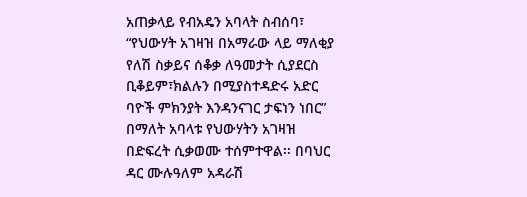አጠቃላይ የብአዴን አባላት ስብሰባ፣ “የህውሃት አገዛዝ በአማራው ላይ ማለቂያ የለሽ ስቃይና ሰቆቃ ለዓመታት ሲያደርስ ቢቆይም፣ክልሉን በሚያስተዳድሩ አድር ባዮች ምክንያት እንዳንናገር ታፍነን ነበር” በማለት አባላቱ የህውሃትን አገዛዝ በድፍረት ሲቃወሙ ተሰምተዋል፡፡ በባህር ዳር ሙሉዓለም አዳራሽ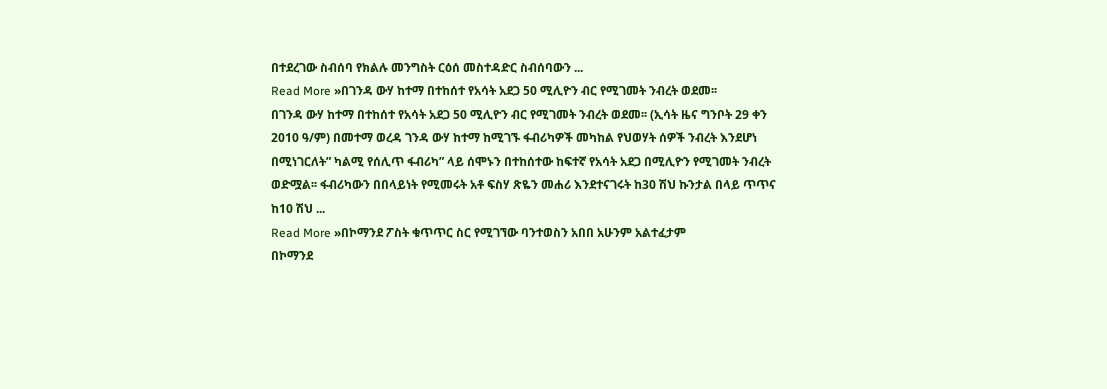በተደረገው ስብሰባ የክልሉ መንግስት ርዕሰ መስተዳድር ስብሰባውን ...
Read More »በገንዳ ውሃ ከተማ በተከሰተ የአሳት አደጋ 50 ሚሊዮን ብር የሚገመት ንብረት ወደመ፡፡
በገንዳ ውሃ ከተማ በተከሰተ የአሳት አደጋ 50 ሚሊዮን ብር የሚገመት ንብረት ወደመ፡፡ (ኢሳት ዜና ግንቦት 29 ቀን 2010 ዓ/ም) በመተማ ወረዳ ገንዳ ውሃ ከተማ ከሚገኙ ፋብሪካዎች መካከል የህወሃት ሰዎች ንብረት እንደሆነ በሚነገርለት” ካልሚ የሰሊጥ ፋብሪካ” ላይ ሰሞኑን በተከሰተው ከፍተኛ የአሳት አደጋ በሚሊዮን የሚገመት ንብረት ወድሟል፡፡ ፋብሪካውን በበላይነት የሚመሩት አቶ ፍስሃ ጽዬን መሐሪ እንደተናገሩት ከ30 ሽህ ኩንታል በላይ ጥጥና ከ10 ሽህ ...
Read More »በኮማንደ ፖስት ቁጥጥር ስር የሚገኘው ባንተወስን አበበ አሁንም አልተፈታም
በኮማንደ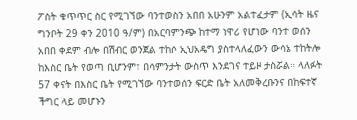ፖስት ቁጥጥር ስር የሚገኘው ባንተወስን አበበ አሁንም አልተፈታም (ኢሳት ዜና ግንቦት 29 ቀን 2010 ዓ/ም) በአርባምንጭ ከተማ ነዋሪ የሆነው ባንተ ወሰን አበበ ቀደም ብሎ በሽብር ወንጀል ተከሶ ኢህአዴግ ያስተላለፈውን ውሳኔ ተከትሎ ከእስር ቤት የወጣ ቢሆንም፣ በሳምንታት ውስጥ እንደገና ተይዞ ታስሯል። ላለፉት 57 ቀናት በእስር ቤት የሚገኘው ባንተወሰን ፍርድ ቤት አለመቅረቡንና በከፍተኛ ችግር ላይ መሆኑን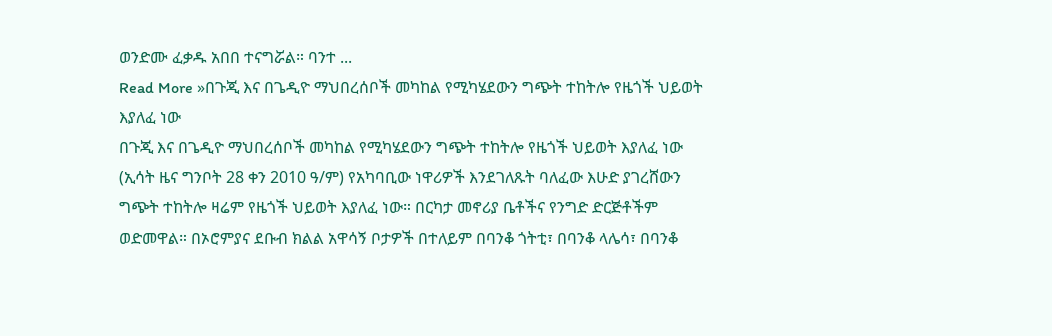ወንድሙ ፈቃዱ አበበ ተናግሯል። ባንተ ...
Read More »በጉጂ እና በጌዲዮ ማህበረሰቦች መካከል የሚካሄደውን ግጭት ተከትሎ የዜጎች ህይወት እያለፈ ነው
በጉጂ እና በጌዲዮ ማህበረሰቦች መካከል የሚካሄደውን ግጭት ተከትሎ የዜጎች ህይወት እያለፈ ነው (ኢሳት ዜና ግንቦት 28 ቀን 2010 ዓ/ም) የአካባቢው ነዋሪዎች እንደገለጹት ባለፈው እሁድ ያገረሸውን ግጭት ተከትሎ ዛሬም የዜጎች ህይወት እያለፈ ነው። በርካታ መኖሪያ ቤቶችና የንግድ ድርጅቶችም ወድመዋል። በኦሮምያና ደቡብ ክልል አዋሳኝ ቦታዎች በተለይም በባንቆ ጎትቲ፣ በባንቆ ላሌሳ፣ በባንቆ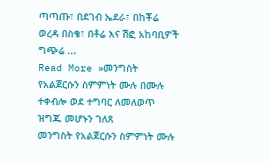ጣጣጡ፣ በደገብ ኤደራ፣ በከቾሬ ወረዳ በስቄ፣ በቶሬ እና ሽፎ አከባቢዎች ግጭሬ ...
Read More »መንግስት የአልጀርሱን ስምምነት ሙሉ በሙሉ ተቀብሎ ወደ ተግባር ለመለወጥ ዝግጁ መሆኑን ገለጸ
መንግስት የአልጀርሱን ስምምነት ሙሉ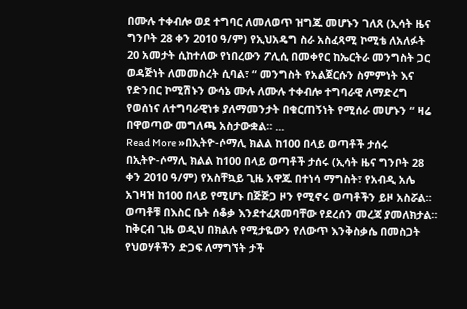በሙሉ ተቀብሎ ወደ ተግባር ለመለወጥ ዝግጁ መሆኑን ገለጸ (ኢሳት ዜና ግንቦት 28 ቀን 2010 ዓ/ም) የኢህአዴግ ስራ አስፈጻሚ ኮሚቴ ለአለፉት 20 አመታት ሲከተለው የነበረውን ፖሊሲ በመቀየር ከኤርትራ መንግስት ጋር ወዳጅነት ለመመስረት ሲባል፣ “ መንግስት የአልጀርሱን ስምምነት እና የድንበር ኮሚሽኑን ውሳኔ ሙሉ ለሙሉ ተቀብሎ ተግባራዊ ለማድረግ የወሰነና ለተግባራዊነቱ ያለማመንታት በቁርጠኝነት የሚሰራ መሆኑን “ ዛሬ በዋወጣው መግለጫ አስታውቋል። ...
Read More »በኢትዮ-ሶማሊ ክልል ከ100 በላይ ወጣቶች ታሰሩ
በኢትዮ-ሶማሊ ክልል ከ100 በላይ ወጣቶች ታሰሩ (ኢሳት ዜና ግንቦት 28 ቀን 2010 ዓ/ም) የአስቸኳይ ጊዜ አዋጁ በተነሳ ማግስት፣ የአብዲ አሌ አገዛዝ ከ100 በላይ የሚሆኑ በጅጅጋ ዞን የሚኖሩ ወጣቶችን ይዞ አስሯል። ወጣቶቹ በእስር ቤት ሰቆቃ እንደተፈጸመባቸው የደረሰን መረጃ ያመለክታል። ከቅርብ ጊዜ ወዲህ በክልሉ የሚታዬውን የለውጥ እንቅስቃሴ በመስጋት የህወሃቶችን ድጋፍ ለማግኘት ታች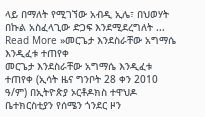ላይ በማለት የሚገኘው አብዲ ኢሌ፣ በህወሃት በኩል አስፈላጊው ድጋፍ እንደሚደረግለት ...
Read More »መርጌታ እንደስራቸው አግማሴ እንዲፈቱ ተጠየቀ
መርጌታ እንደስራቸው አግማሴ እንዲፈቱ ተጠየቀ (ኢሳት ዜና ግንቦት 28 ቀን 2010 ዓ/ም) በኢትዮጵያ ኦርቶዶክስ ተዋህዶ ቤተክርስቲያን የሰሜን ጎንደር ዞን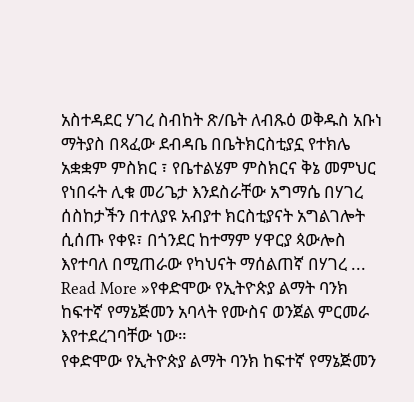አስተዳደር ሃገረ ስብከት ጽ/ቤት ለብጹዕ ወቅዱስ አቡነ ማትያስ በጻፈው ደብዳቤ በቤትክርስቲያኗ የተክሌ አቋቋም ምስክር ፣ የቤተልሄም ምስክርና ቅኔ መምህር የነበሩት ሊቁ መሪጌታ እንደስራቸው አግማሴ በሃገረ ሰስከታችን በተለያዩ አብያተ ክርስቲያናት አግልገሎት ሲሰጡ የቀዩ፣ በጎንደር ከተማም ሃዋርያ ጳውሎስ እየተባለ በሚጠራው የካህናት ማሰልጠኛ በሃገረ ...
Read More »የቀድሞው የኢትዮጵያ ልማት ባንክ ከፍተኛ የማኔጅመን አባላት የሙስና ወንጀል ምርመራ እየተደረገባቸው ነው።
የቀድሞው የኢትዮጵያ ልማት ባንክ ከፍተኛ የማኔጅመን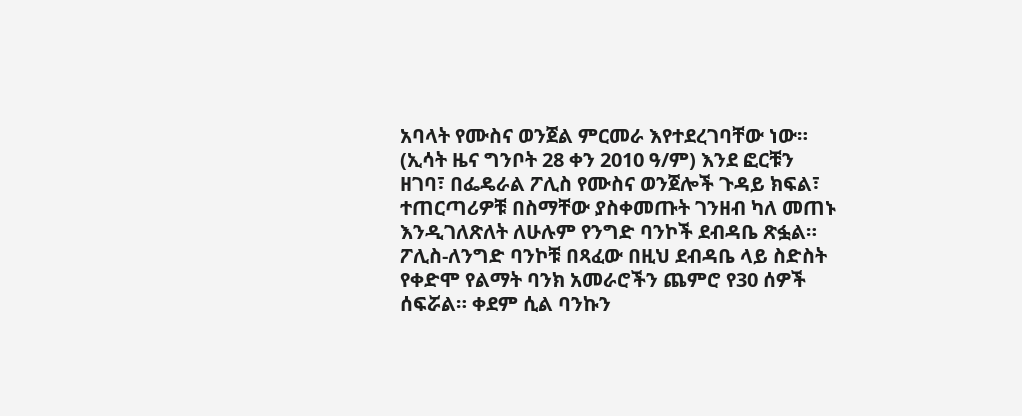አባላት የሙስና ወንጀል ምርመራ እየተደረገባቸው ነው። (ኢሳት ዜና ግንቦት 28 ቀን 2010 ዓ/ም) እንደ ፎርቹን ዘገባ፣ በፌዴራል ፖሊስ የሙስና ወንጀሎች ጉዳይ ክፍል፣ ተጠርጣሪዎቹ በስማቸው ያስቀመጡት ገንዘብ ካለ መጠኑ እንዲገለጽለት ለሁሉም የንግድ ባንኮች ደብዳቤ ጽፏል። ፖሊስ-ለንግድ ባንኮቹ በጻፈው በዚህ ደብዳቤ ላይ ስድስት የቀድሞ የልማት ባንክ አመራሮችን ጨምሮ የ30 ሰዎች ሰፍሯል። ቀደም ሲል ባንኩን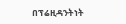በፕሬዚዳንትነት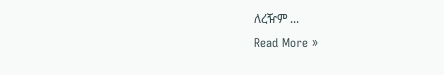ለረዥም ...
Read More »